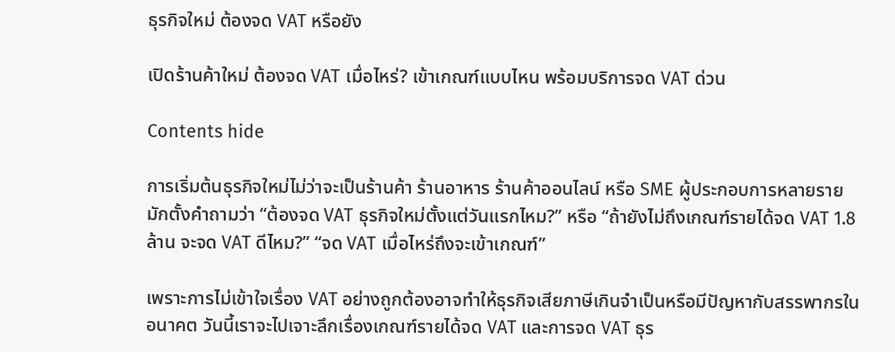ธุรกิจใหม่ ต้องจด VAT หรือยัง

เปิดร้านค้าใหม่ ต้องจด VAT เมื่อไหร่? เข้าเกณฑ์แบบไหน พร้อมบริการจด VAT ด่วน

Contents hide

การเริ่มต้นธุรกิจใหม่ไม่ว่าจะเป็นร้านค้า ร้านอาหาร ร้านค้าออนไลน์ หรือ SME ผู้ประกอบการหลายรายมักตั้งคำถามว่า “ต้องจด VAT ธุรกิจใหม่ตั้งแต่วันแรกไหม?” หรือ “ถ้ายังไม่ถึงเกณฑ์รายได้จด VAT 1.8 ล้าน จะจด VAT ดีไหม?” “จด VAT เมื่อไหร่ถึงจะเข้าเกณฑ์”

เพราะการไม่เข้าใจเรื่อง VAT อย่างถูกต้องอาจทำให้ธุรกิจเสียภาษีเกินจำเป็นหรือมีปัญหากับสรรพากรในอนาคต วันนี้เราจะไปเจาะลึกเรื่องเกณฑ์รายได้จด VAT และการจด VAT ธุร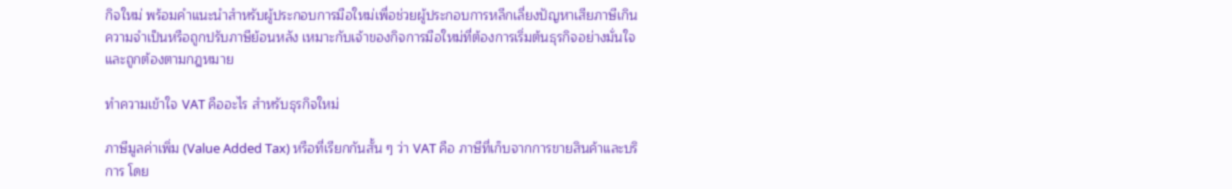กิจใหม่ พร้อมคำแนะนำสำหรับผู้ประกอบการมือใหม่เพื่อช่วยผู้ประกอบการหลีกเลี่ยงปัญหาเสียภาษีเกินความจำเป็นหรือถูกปรับภาษีย้อนหลัง เหมาะกับเจ้าของกิจการมือใหม่ที่ต้องการเริ่มต้นธุรกิจอย่างมั่นใจและถูกต้องตามกฎหมาย

ทำความเข้าใจ VAT คืออะไร สำหรับธุรกิจใหม่

ภาษีมูลค่าเพิ่ม (Value Added Tax) หรือที่เรียกกันสั้น ๆ ว่า VAT คือ ภาษีที่เก็บจากการขายสินค้าและบริการ โดย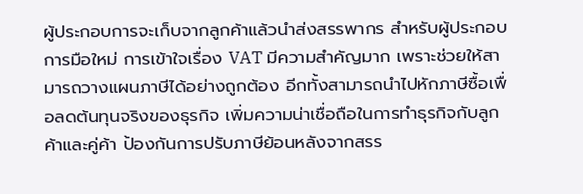ผู้ประกอบการจะเก็บจากลูกค้าแล้วนำส่งสรรพากร สำหรับผู้ประกอบการมือใหม่ การเข้าใจเรื่อง VAT มีความสำคัญมาก เพราะช่วยให้สามารถวางแผนภาษีได้อย่างถูกต้อง อีกทั้งสามารถนำไปหักภาษีซื้อเพื่อลดต้นทุนจริงของธุรกิจ เพิ่มความน่าเชื่อถือในการทำธุรกิจกับลูกค้าและคู่ค้า ป้องกันการปรับภาษีย้อนหลังจากสรร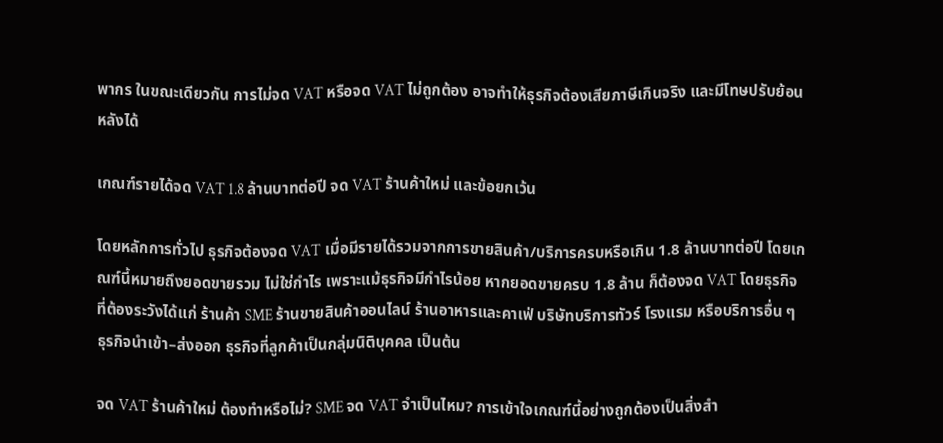พากร ในขณะเดียวกัน การไม่จด VAT หรือจด VAT ไม่ถูกต้อง อาจทำให้ธุรกิจต้องเสียภาษีเกินจริง และมีโทษปรับย้อนหลังได้

เกณฑ์รายได้จด VAT 1.8 ล้านบาทต่อปี จด VAT ร้านค้าใหม่ และข้อยกเว้น

โดยหลักการทั่วไป ธุรกิจต้องจด VAT เมื่อมีรายได้รวมจากการขายสินค้า/บริการครบหรือเกิน 1.8 ล้านบาทต่อปี โดยเกณฑ์นี้หมายถึงยอดขายรวม ไม่ใช่กำไร เพราะแม้ธุรกิจมีกำไรน้อย หากยอดขายครบ 1.8 ล้าน ก็ต้องจด VAT โดยธุรกิจที่ต้องระวังได้แก่ ร้านค้า SME ร้านขายสินค้าออนไลน์ ร้านอาหารและคาเฟ่ บริษัทบริการทัวร์ โรงแรม หรือบริการอื่น ๆ ธุรกิจนำเข้า–ส่งออก ธุรกิจที่ลูกค้าเป็นกลุ่มนิติบุคคล เป็นต้น

จด VAT ร้านค้าใหม่ ต้องทำหรือไม่? SME จด VAT จำเป็นไหม? การเข้าใจเกณฑ์นี้อย่างถูกต้องเป็นสิ่งสำ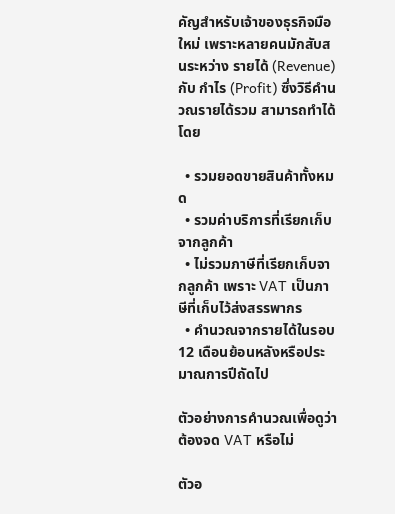คัญสำหรับเจ้าของธุรกิจมือใหม่ เพราะหลายคนมักสับสนระหว่าง รายได้ (Revenue) กับ กำไร (Profit) ซึ่งวิธีคำนวณรายได้รวม สามารถทำได้โดย

  • รวมยอดขายสินค้าทั้งหมด
  • รวมค่าบริการที่เรียกเก็บจากลูกค้า
  • ไม่รวมภาษีที่เรียกเก็บจากลูกค้า เพราะ VAT เป็นภาษีที่เก็บไว้ส่งสรรพากร
  • คำนวณจากรายได้ในรอบ 12 เดือนย้อนหลังหรือประมาณการปีถัดไป

ตัวอย่างการคำนวณเพื่อดูว่าต้องจด VAT หรือไม่

ตัวอ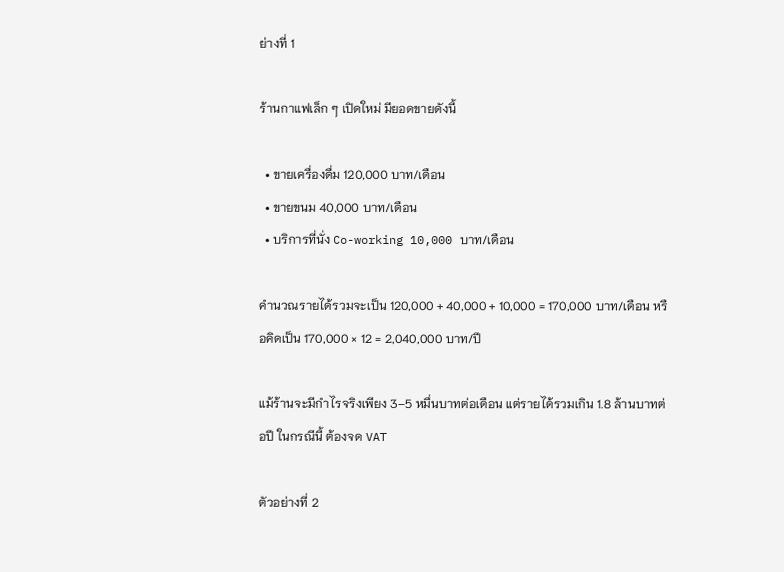ย่างที่ 1

ร้านกาแฟเล็ก ๆ เปิดใหม่ มียอดขายดังนี้

  • ขายเครื่องดื่ม 120,000 บาท/เดือน
  • ขายขนม 40,000 บาท/เดือน
  • บริการที่นั่ง Co-working 10,000 บาท/เดือน

คำนวณรายได้รวมจะเป็น 120,000 + 40,000 + 10,000 = 170,000 บาท/เดือน หรือคิดเป็น 170,000 × 12 = 2,040,000 บาท/ปี

แม้ร้านจะมีกำไรจริงเพียง 3–5 หมื่นบาทต่อเดือน แต่รายได้รวมเกิน 1.8 ล้านบาทต่อปี ในกรณีนี้ ต้องจด VAT

ตัวอย่างที่ 2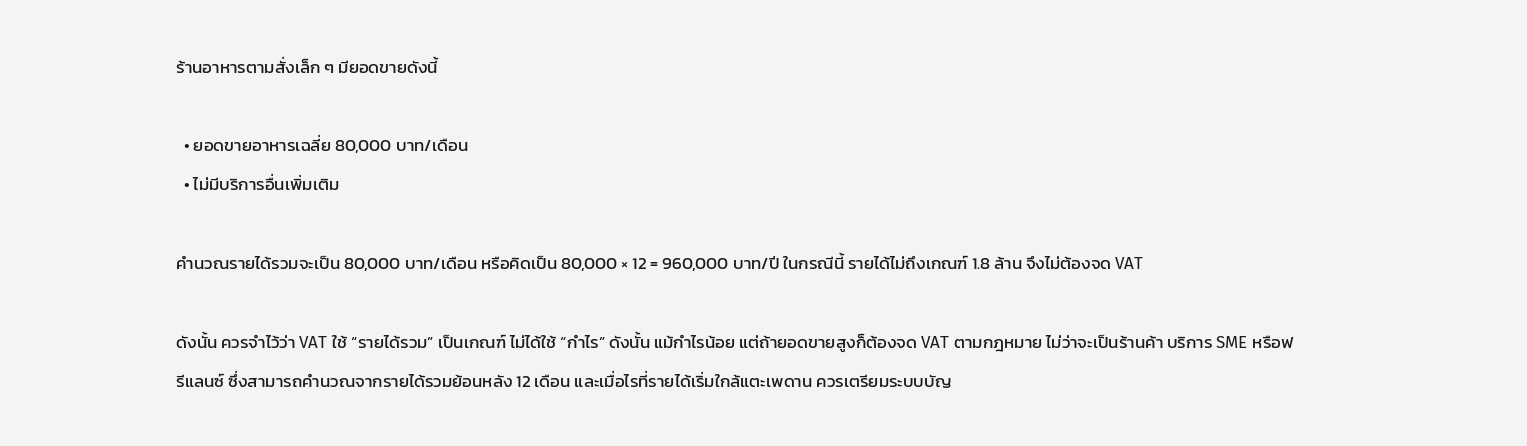ร้านอาหารตามสั่งเล็ก ๆ มียอดขายดังนี้

  • ยอดขายอาหารเฉลี่ย 80,000 บาท/เดือน
  • ไม่มีบริการอื่นเพิ่มเติม

คำนวณรายได้รวมจะเป็น 80,000 บาท/เดือน หรือคิดเป็น 80,000 × 12 = 960,000 บาท/ปี ในกรณีนี้ รายได้ไม่ถึงเกณฑ์ 1.8 ล้าน จึงไม่ต้องจด VAT

ดังนั้น ควรจำไว้ว่า VAT ใช้ “รายได้รวม” เป็นเกณฑ์ ไม่ได้ใช้ “กำไร” ดังนั้น แม้กำไรน้อย แต่ถ้ายอดขายสูงก็ต้องจด VAT ตามกฎหมาย ไม่ว่าจะเป็นร้านค้า บริการ SME หรือฟรีแลนซ์ ซึ่งสามารถคำนวณจากรายได้รวมย้อนหลัง 12 เดือน และเมื่อไรที่รายได้เริ่มใกล้แตะเพดาน ควรเตรียมระบบบัญ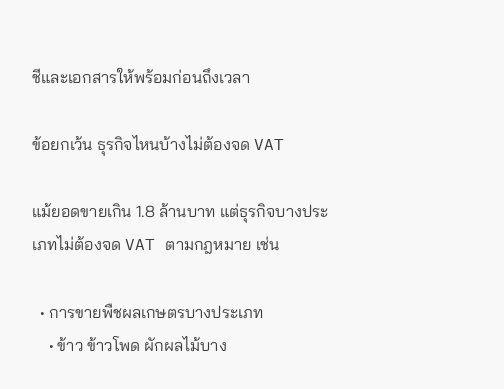ชีและเอกสารให้พร้อมก่อนถึงเวลา

ข้อยกเว้น ธุรกิจไหนบ้างไม่ต้องจด VAT

แม้ยอดขายเกิน 1.8 ล้านบาท แต่ธุรกิจบางประเภทไม่ต้องจด VAT ตามกฎหมาย เช่น

  • การขายพืชผลเกษตรบางประเภท
    • ข้าว ข้าวโพด ผักผลไม้บาง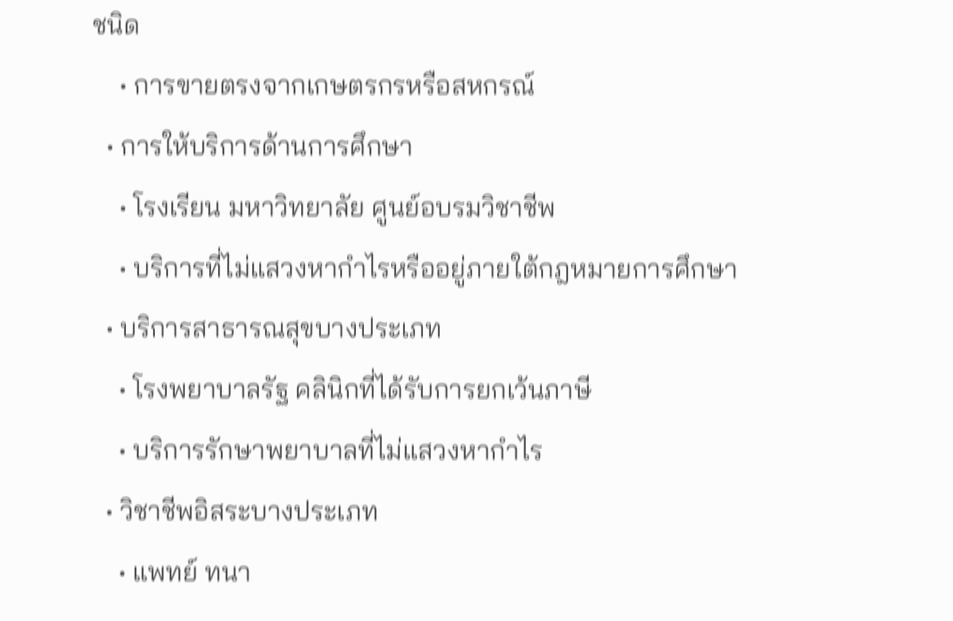ชนิด
    • การขายตรงจากเกษตรกรหรือสหกรณ์
  • การให้บริการด้านการศึกษา
    • โรงเรียน มหาวิทยาลัย ศูนย์อบรมวิชาชีพ
    • บริการที่ไม่แสวงหากำไรหรืออยู่ภายใต้กฎหมายการศึกษา
  • บริการสาธารณสุขบางประเภท
    • โรงพยาบาลรัฐ คลินิกที่ได้รับการยกเว้นภาษี
    • บริการรักษาพยาบาลที่ไม่แสวงหากำไร
  • วิชาชีพอิสระบางประเภท
    • แพทย์ ทนา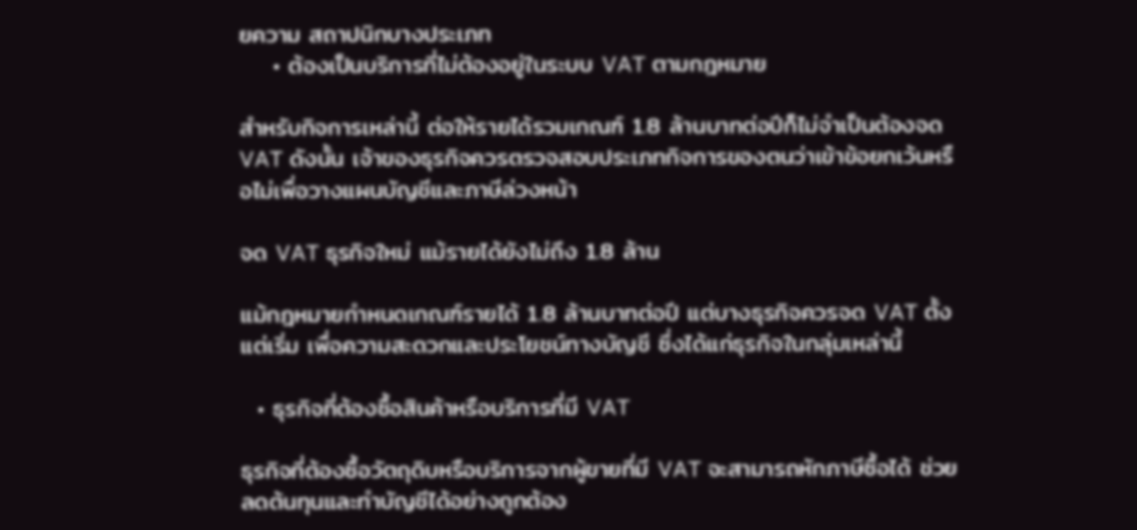ยความ สถาปนิกบางประเภท
    • ต้องเป็นบริการที่ไม่ต้องอยู่ในระบบ VAT ตามกฎหมาย

สำหรับกิจการเหล่านี้ ต่อให้รายได้รวมเกณฑ์ 1.8 ล้านบาทต่อปีก็ไม่จำเป็นต้องจด VAT ดังนั้น เจ้าของธุรกิจควรตรวจสอบประเภทกิจการของตนว่าเข้าข้อยกเว้นหรือไม่เพื่อวางแผนบัญชีและภาษีล่วงหน้า

จด VAT ธุรกิจใหม่ แม้รายได้ยังไม่ถึง 1.8 ล้าน

แม้กฎหมายกำหนดเกณฑ์รายได้ 1.8 ล้านบาทต่อปี แต่บางธุรกิจควรจด VAT ตั้งแต่เริ่ม เพื่อความสะดวกและประโยชน์ทางบัญชี ซึ่งได้แก่ธุรกิจในกลุ่มเหล่านี้

  • ธุรกิจที่ต้องซื้อสินค้าหรือบริการที่มี VAT

ธุรกิจที่ต้องซื้อวัตถุดิบหรือบริการจากผู้ขายที่มี VAT จะสามารถหักภาษีซื้อได้ ช่วยลดต้นทุนและทำบัญชีได้อย่างถูกต้อง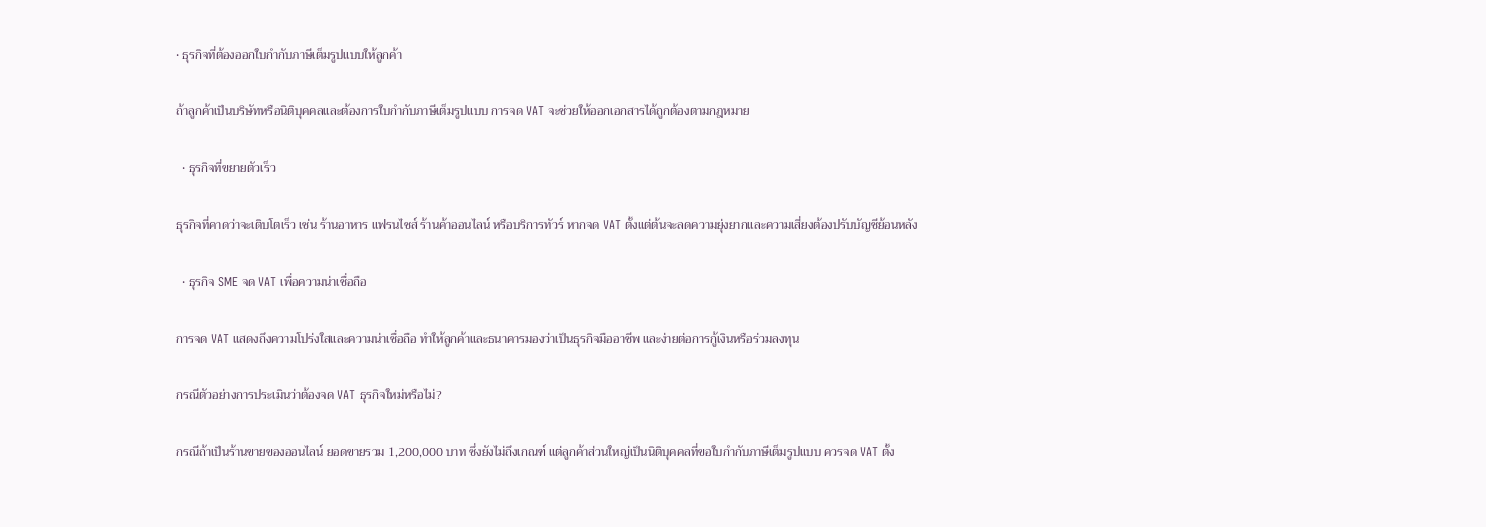• ธุรกิจที่ต้องออกใบกำกับภาษีเต็มรูปแบบให้ลูกค้า

ถ้าลูกค้าเป็นบริษัทหรือนิติบุคคลและต้องการใบกำกับภาษีเต็มรูปแบบ การจด VAT จะช่วยให้ออกเอกสารได้ถูกต้องตามกฎหมาย

  • ธุรกิจที่ขยายตัวเร็ว

ธุรกิจที่คาดว่าจะเติบโตเร็ว เช่น ร้านอาหาร แฟรนไชส์ ร้านค้าออนไลน์ หรือบริการทัวร์ หากจด VAT ตั้งแต่ต้นจะลดความยุ่งยากและความเสี่ยงต้องปรับบัญชีย้อนหลัง

  • ธุรกิจ SME จด VAT เพื่อความน่าเชื่อถือ

การจด VAT แสดงถึงความโปร่งใสและความน่าเชื่อถือ ทำให้ลูกค้าและธนาคารมองว่าเป็นธุรกิจมืออาชีพ และง่ายต่อการกู้เงินหรือร่วมลงทุน

กรณีตัวอย่างการประเมินว่าต้องจด VAT ธุรกิจใหม่หรือไม่?

กรณีถ้าเป็นร้านขายของออนไลน์ ยอดขายรวม 1,200,000 บาท ซึ่งยังไม่ถึงเกณฑ์ แต่ลูกค้าส่วนใหญ่เป็นนิติบุคคลที่ขอใบกำกับภาษีเต็มรูปแบบ ควรจด VAT ตั้ง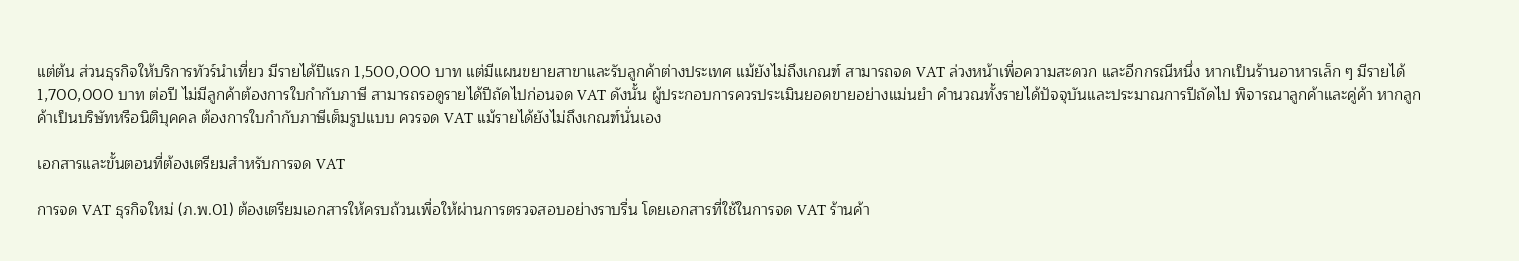แต่ต้น ส่วนธุรกิจให้บริการทัวร์นำเที่ยว มีรายได้ปีแรก 1,500,000 บาท แต่มีแผนขยายสาขาและรับลูกค้าต่างประเทศ แม้ยังไม่ถึงเกณฑ์ สามารถจด VAT ล่วงหน้าเพื่อความสะดวก และอีกกรณีหนึ่ง หากเป็นร้านอาหารเล็ก ๆ มีรายได้ 1,700,000 บาท ต่อปี ไม่มีลูกค้าต้องการใบกำกับภาษี สามารถรอดูรายได้ปีถัดไปก่อนจด VAT ดังนั้น ผู้ประกอบการควรประเมินยอดขายอย่างแม่นยำ คำนวณทั้งรายได้ปัจจุบันและประมาณการปีถัดไป พิจารณาลูกค้าและคู่ค้า หากลูกค้าเป็นบริษัทหรือนิติบุคคล ต้องการใบกำกับภาษีเต็มรูปแบบ ควรจด VAT แม้รายได้ยังไม่ถึงเกณฑ์นั่นเอง

เอกสารและขั้นตอนที่ต้องเตรียมสำหรับการจด VAT

การจด VAT ธุรกิจใหม่ (ภ.พ.01) ต้องเตรียมเอกสารให้ครบถ้วนเพื่อให้ผ่านการตรวจสอบอย่างราบรื่น โดยเอกสารที่ใช้ในการจด VAT ร้านค้า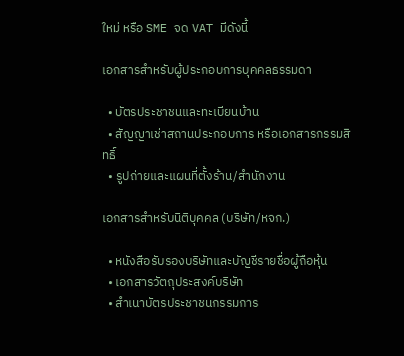ใหม่ หรือ SME จด VAT มีดังนี้

เอกสารสำหรับผู้ประกอบการบุคคลธรรมดา

  • บัตรประชาชนและทะเบียนบ้าน
  • สัญญาเช่าสถานประกอบการ หรือเอกสารกรรมสิทธิ์
  • รูปถ่ายและแผนที่ตั้งร้าน/สำนักงาน

เอกสารสำหรับนิติบุคคล (บริษัท/หจก.)

  • หนังสือรับรองบริษัทและบัญชีรายชื่อผู้ถือหุ้น
  • เอกสารวัตถุประสงค์บริษัท
  • สำเนาบัตรประชาชนกรรมการ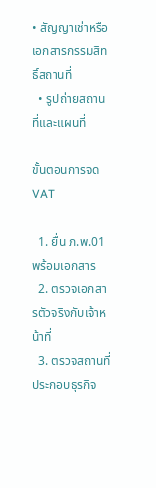• สัญญาเช่าหรือเอกสารกรรมสิทธิ์สถานที่
  • รูปถ่ายสถานที่และแผนที่

ขั้นตอนการจด VAT

  1. ยื่น ภ.พ.01 พร้อมเอกสาร
  2. ตรวจเอกสารตัวจริงกับเจ้าหน้าที่
  3. ตรวจสถานที่ประกอบธุรกิจ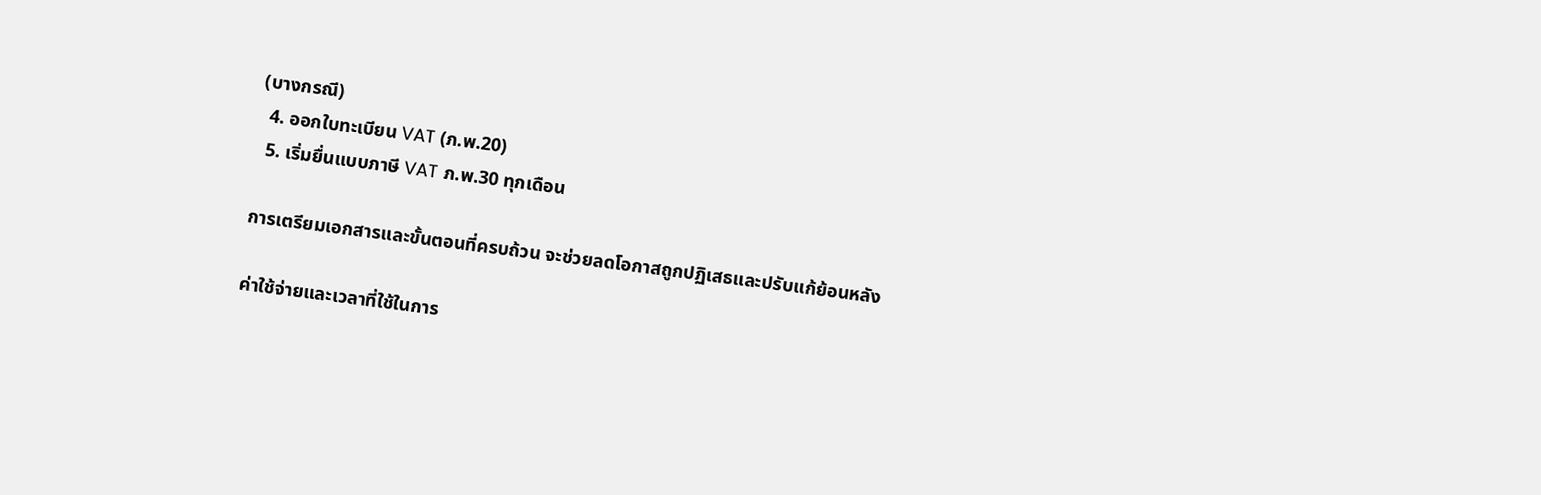(บางกรณี)
  4. ออกใบทะเบียน VAT (ภ.พ.20)
  5. เริ่มยื่นแบบภาษี VAT ภ.พ.30 ทุกเดือน

การเตรียมเอกสารและขั้นตอนที่ครบถ้วน จะช่วยลดโอกาสถูกปฏิเสธและปรับแก้ย้อนหลัง

ค่าใช้จ่ายและเวลาที่ใช้ในการ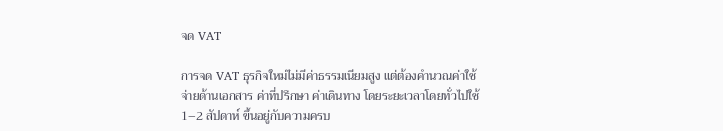จด VAT

การจด VAT ธุรกิจใหม่ไม่มีค่าธรรมเนียมสูง แต่ต้องคำนวณค่าใช้จ่ายด้านเอกสาร ค่าที่ปรึกษา ค่าเดินทาง โดยระยะเวลาโดยทั่วไปใช้ 1–2 สัปดาห์ ขึ้นอยู่กับความครบ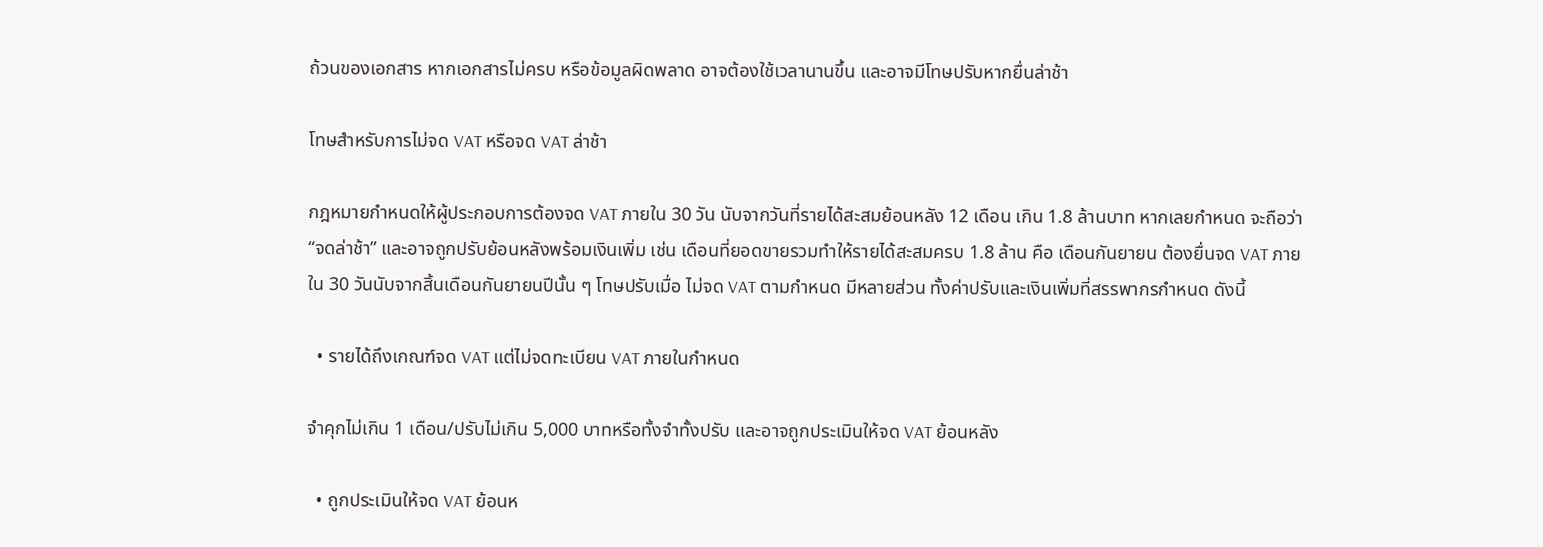ถ้วนของเอกสาร หากเอกสารไม่ครบ หรือข้อมูลผิดพลาด อาจต้องใช้เวลานานขึ้น และอาจมีโทษปรับหากยื่นล่าช้า

โทษสำหรับการไม่จด VAT หรือจด VAT ล่าช้า

กฎหมายกำหนดให้ผู้ประกอบการต้องจด VAT ภายใน 30 วัน นับจากวันที่รายได้สะสมย้อนหลัง 12 เดือน เกิน 1.8 ล้านบาท หากเลยกำหนด จะถือว่า “จดล่าช้า” และอาจถูกปรับย้อนหลังพร้อมเงินเพิ่ม เช่น เดือนที่ยอดขายรวมทำให้รายได้สะสมครบ 1.8 ล้าน คือ เดือนกันยายน ต้องยื่นจด VAT ภายใน 30 วันนับจากสิ้นเดือนกันยายนปีนั้น ๆ โทษปรับเมื่อ ไม่จด VAT ตามกำหนด มีหลายส่วน ทั้งค่าปรับและเงินเพิ่มที่สรรพากรกำหนด ดังนี้

  • รายได้ถึงเกณฑ์จด VAT แต่ไม่จดทะเบียน VAT ภายในกำหนด

จำคุกไม่เกิน 1 เดือน/ปรับไม่เกิน 5,000 บาทหรือทั้งจำทั้งปรับ และอาจถูกประเมินให้จด VAT ย้อนหลัง

  • ถูกประเมินให้จด VAT ย้อนห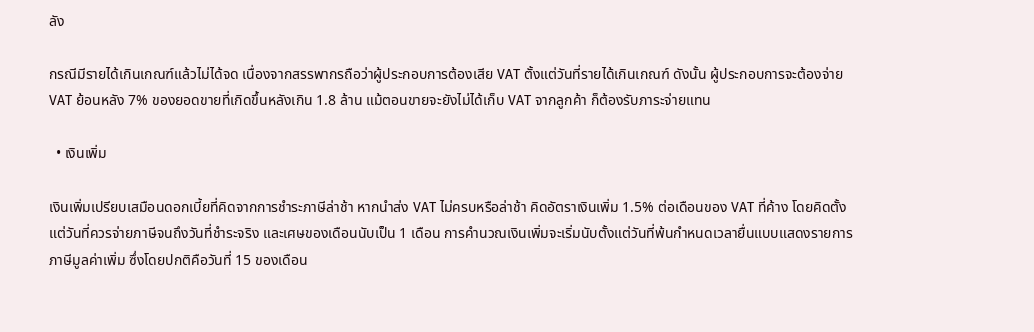ลัง

กรณีมีรายได้เกินเกณฑ์แล้วไม่ได้จด เนื่องจากสรรพากรถือว่าผู้ประกอบการต้องเสีย VAT ตั้งแต่วันที่รายได้เกินเกณฑ์ ดังนั้น ผู้ประกอบการจะต้องจ่าย VAT ย้อนหลัง 7% ของยอดขายที่เกิดขึ้นหลังเกิน 1.8 ล้าน แม้ตอนขายจะยังไม่ได้เก็บ VAT จากลูกค้า ก็ต้องรับภาระจ่ายแทน

  • เงินเพิ่ม

เงินเพิ่มเปรียบเสมือนดอกเบี้ยที่คิดจากการชำระภาษีล่าช้า หากนำส่ง VAT ไม่ครบหรือล่าช้า คิดอัตราเงินเพิ่ม 1.5% ต่อเดือนของ VAT ที่ค้าง โดยคิดตั้งแต่วันที่ควรจ่ายภาษีจนถึงวันที่ชำระจริง และเศษของเดือนนับเป็น 1 เดือน การคำนวณเงินเพิ่มจะเริ่มนับตั้งแต่วันที่พ้นกำหนดเวลายื่นแบบแสดงรายการภาษีมูลค่าเพิ่ม ซึ่งโดยปกติคือวันที่ 15 ของเดือน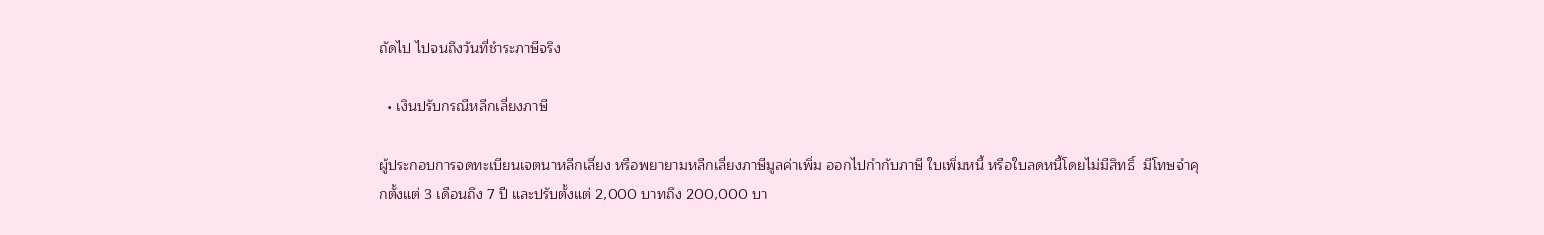ถัดไป ไปจนถึงวันที่ชำระภาษีจริง

  • เงินปรับกรณีหลีกเลี่ยงภาษี

ผู้ประกอบการจดทะเบียนเจตนาหลีกเลี่ยง หรือพยายามหลีกเลี่ยงภาษีมูลค่าเพิ่ม ออกไปกำกับภาษี ใบเพิ่มหนี้ หรือใบลดหนี้โดยไม่มีสิทธิ์  มีโทษจำคุกตั้งแต่ 3 เดือนถึง 7 ปี และปรับตั้งแต่ 2,000 บาทถึง 200,000 บา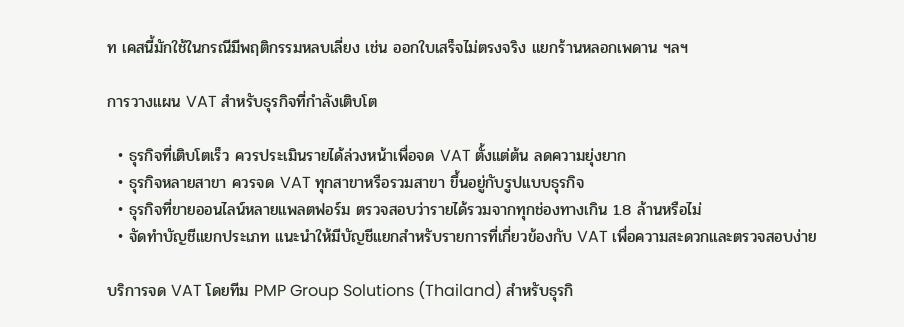ท เคสนี้มักใช้ในกรณีมีพฤติกรรมหลบเลี่ยง เช่น ออกใบเสร็จไม่ตรงจริง แยกร้านหลอกเพดาน ฯลฯ

การวางแผน VAT สำหรับธุรกิจที่กำลังเติบโต

  • ธุรกิจที่เติบโตเร็ว ควรประเมินรายได้ล่วงหน้าเพื่อจด VAT ตั้งแต่ต้น ลดความยุ่งยาก
  • ธุรกิจหลายสาขา ควรจด VAT ทุกสาขาหรือรวมสาขา ขึ้นอยู่กับรูปแบบธุรกิจ
  • ธุรกิจที่ขายออนไลน์หลายแพลตฟอร์ม ตรวจสอบว่ารายได้รวมจากทุกช่องทางเกิน 1.8 ล้านหรือไม่
  • จัดทำบัญชีแยกประเภท แนะนำให้มีบัญชีแยกสำหรับรายการที่เกี่ยวข้องกับ VAT เพื่อความสะดวกและตรวจสอบง่าย

บริการจด VAT โดยทีม PMP Group Solutions (Thailand) สำหรับธุรกิ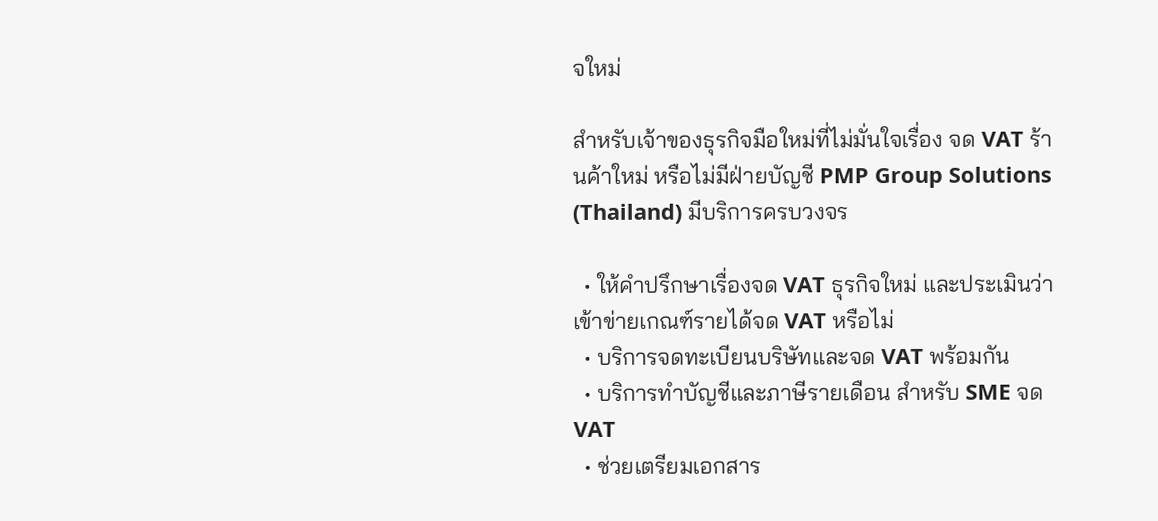จใหม่

สำหรับเจ้าของธุรกิจมือใหม่ที่ไม่มั่นใจเรื่อง จด VAT ร้านค้าใหม่ หรือไม่มีฝ่ายบัญชี PMP Group Solutions (Thailand) มีบริการครบวงจร

  • ให้คำปรึกษาเรื่องจด VAT ธุรกิจใหม่ และประเมินว่าเข้าข่ายเกณฑ์รายได้จด VAT หรือไม่
  • บริการจดทะเบียนบริษัทและจด VAT พร้อมกัน
  • บริการทำบัญชีและภาษีรายเดือน สำหรับ SME จด VAT
  • ช่วยเตรียมเอกสาร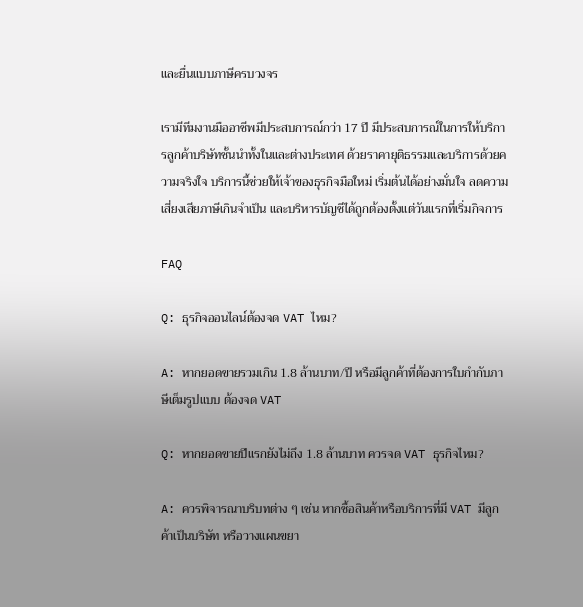และยื่นแบบภาษีครบวงจร

เรามีทีมงานมืออาชีพมีประสบการณ์กว่า 17 ปี มีประสบการณ์ในการให้บริการลูกค้าบริษัทชั้นนำทั้งในและต่างประเทศ ด้วยราคายุติธรรมและบริการด้วยความจริงใจ บริการนี้ช่วยให้เจ้าของธุรกิจมือใหม่ เริ่มต้นได้อย่างมั่นใจ ลดความเสี่ยงเสียภาษีเกินจำเป็น และบริหารบัญชีได้ถูกต้องตั้งแต่วันแรกที่เริ่มกิจการ

FAQ

Q: ธุรกิจออนไลน์ต้องจด VAT ไหม?

A: หากยอดขายรวมเกิน 1.8 ล้านบาท/ปี หรือมีลูกค้าที่ต้องการใบกำกับภาษีเต็มรูปแบบ ต้องจด VAT

Q: หากยอดขายปีแรกยังไม่ถึง 1.8 ล้านบาท ควรจด VAT ธุรกิจไหม?

A: ควรพิจารณาบริบทต่าง ๆ เช่น หากซื้อสินค้าหรือบริการที่มี VAT มีลูกค้าเป็นบริษัท หรือวางแผนขยา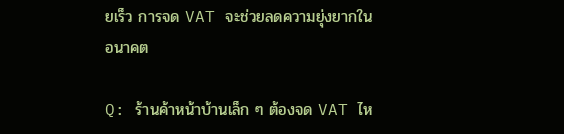ยเร็ว การจด VAT จะช่วยลดความยุ่งยากในอนาคต

Q: ร้านค้าหน้าบ้านเล็ก ๆ ต้องจด VAT ไห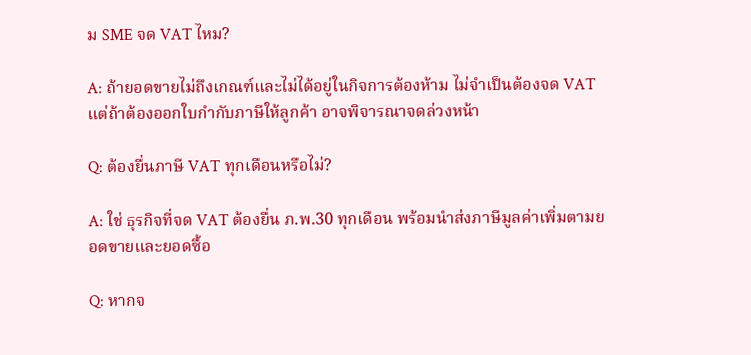ม SME จด VAT ไหม?

A: ถ้ายอดขายไม่ถึงเกณฑ์และไม่ได้อยู่ในกิจการต้องห้าม ไม่จำเป็นต้องจด VAT แต่ถ้าต้องออกใบกำกับภาษีให้ลูกค้า อาจพิจารณาจดล่วงหน้า

Q: ต้องยื่นภาษี VAT ทุกเดือนหรือไม่?

A: ใช่ ธุรกิจที่จด VAT ต้องยื่น ภ.พ.30 ทุกเดือน พร้อมนำส่งภาษีมูลค่าเพิ่มตามยอดขายและยอดซื้อ

Q: หากจ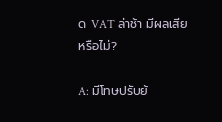ด VAT ล่าช้า มีผลเสียหรือไม่?

A: มีโทษปรับย้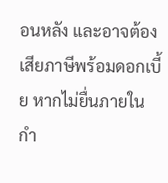อนหลัง และอาจต้องเสียภาษีพร้อมดอกเบี้ย หากไม่ยื่นภายในกำ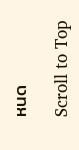หนด

Scroll to Top